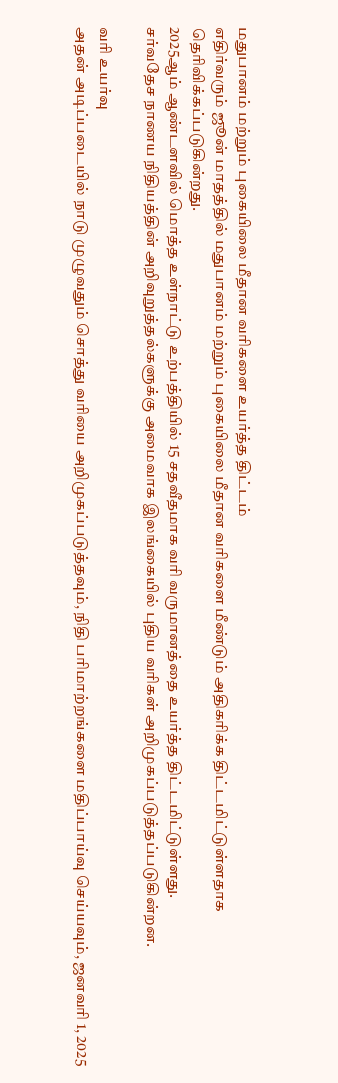மதுபானம் மற்றும் புகையிலை மீதான வரிகளை உயர்த்த திட்டம்
எதிர்வரும் ஜூன் மாதத்தில் மதுபானம் மற்றும் புகையிலை மீதான வரிகளை மீண்டும் அதிகரிக்க திட்டமிட்டுள்ளதாக தெரிவிக்கப்படுகின்றது.
2025ஆம் ஆண்டளவில் மொத்த உள்நாட்டு உற்பத்தியில் 15 சதவீதமாக வரி வருமானத்தை உயர்த்த திட்டமிட்டுள்ளது.
சர்வதேச நாணய நிதியத்தின் அறிவுறுத்தல்களுக்கு அமைவாக இலங்கையில் புதிய வரிகள் அறிமுகப்படுத்தப்படுகின்றன.

வரி உயர்வு
அதன் அடிப்படையில் நாடு முழுவதும் சொத்து வரியை அறிமுகப்படுத்தவும், நிதி பரிமாற்றங்களை மதிப்பாய்வு செய்யவும், ஜனவரி 1, 2025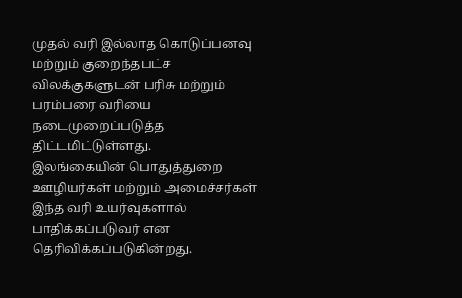முதல் வரி இல்லாத கொடுப்பனவு மற்றும் குறைந்தபட்ச விலக்குகளுடன் பரிசு மற்றும் பரம்பரை வரியை நடைமுறைப்படுத்த திட்டமிட்டுள்ளது.
இலங்கையின் பொதுத்துறை ஊழியர்கள் மற்றும் அமைச்சர்கள் இந்த வரி உயர்வுகளால் பாதிக்கப்படுவர் என தெரிவிக்கப்படுகின்றது.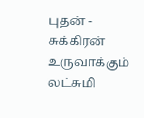புதன் - சுக்கிரன் உருவாக்கும் லட்சுமி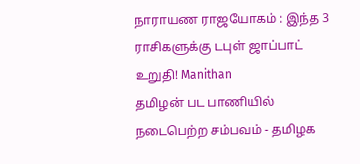நாராயண ராஜயோகம் : இந்த 3 ராசிகளுக்கு டபுள் ஜாப்பாட் உறுதி! Manithan
தமிழன் பட பாணியில் நடைபெற்ற சம்பவம் - தமிழக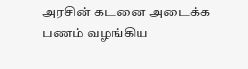அரசின் கடனை அடைக்க பணம் வழங்கிய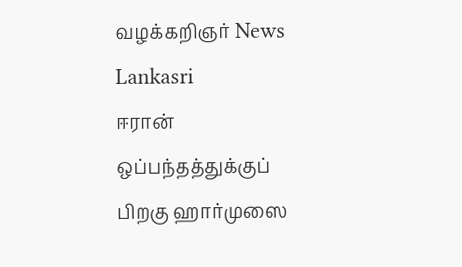வழக்கறிஞர் News Lankasri
ஈரான் ஒப்பந்தத்துக்குப் பிறகு ஹார்முஸை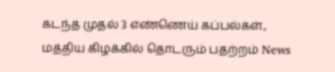கடந்த முதல் 3 எண்ணெய் கப்பல்கள்., மத்திய கிழக்கில் தொடரும் பதற்றம் News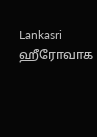Lankasri
ஹீரோவாக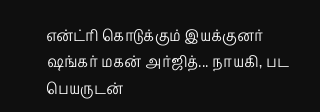என்ட்ரி கொடுக்கும் இயக்குனர் ஷங்கர் மகன் அர்ஜித்... நாயகி, பட பெயருடன்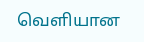வெளியான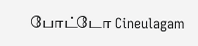போட்டோ Cineulagam